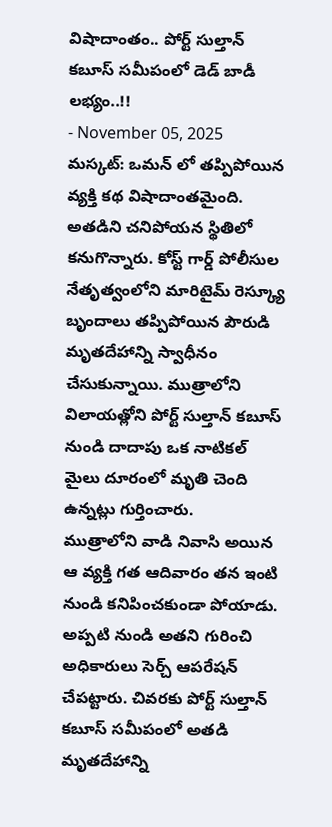విషాదాంతం.. పోర్ట్ సుల్తాన్ కబూస్ సమీపంలో డెడ్ బాడీ లభ్యం..!!
- November 05, 2025
మస్కట్: ఒమన్ లో తప్పిపోయిన వ్యక్తి కథ విషాదాంతమైంది. అతడిని చనిపోయన స్థితిలో కనుగొన్నారు. కోస్ట్ గార్డ్ పోలీసుల నేతృత్వంలోని మారిటైమ్ రెస్క్యూ బృందాలు తప్పిపోయిన పౌరుడి మృతదేహాన్ని స్వాధీనం చేసుకున్నాయి. ముత్రాలోని విలాయత్లోని పోర్ట్ సుల్తాన్ కబూస్ నుండి దాదాపు ఒక నాటికల్ మైలు దూరంలో మృతి చెంది ఉన్నట్లు గుర్తించారు.
ముత్రాలోని వాడి నివాసి అయిన ఆ వ్యక్తి గత ఆదివారం తన ఇంటి నుండి కనిపించకుండా పోయాడు. అప్పటి నుండి అతని గురించి అధికారులు సెర్చ్ ఆపరేషన్ చేపట్టారు. చివరకు పోర్ట్ సుల్తాన్ కబూస్ సమీపంలో అతడి మృతదేహాన్ని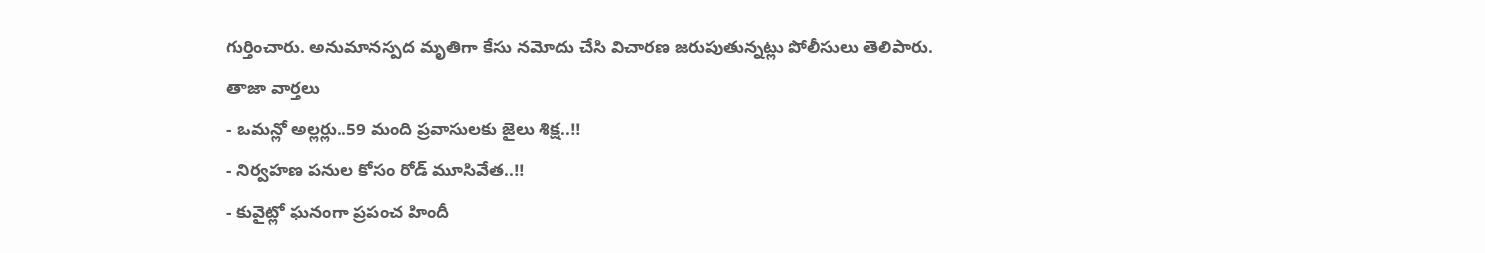గుర్తించారు. అనుమానస్పద మృతిగా కేసు నమోదు చేసి విచారణ జరుపుతున్నట్లు పోలీసులు తెలిపారు.
తాజా వార్తలు
- ఒమన్లో అల్లర్లు..59 మంది ప్రవాసులకు జైలు శిక్ష..!!
- నిర్వహణ పనుల కోసం రోడ్ మూసివేత..!!
- కువైట్లో ఘనంగా ప్రపంచ హిందీ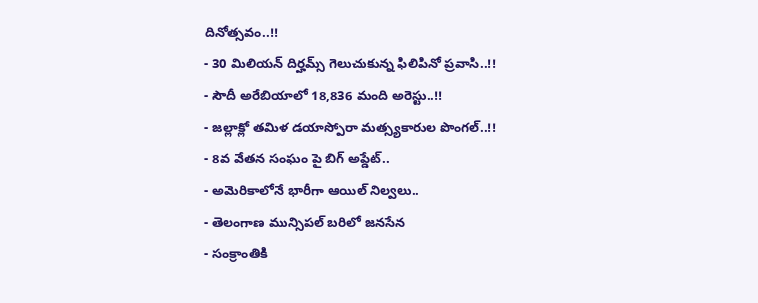దినోత్సవం..!!
- 30 మిలియన్ దిర్హమ్స్ గెలుచుకున్న ఫిలిపినో ప్రవాసి..!!
- సౌదీ అరేబియాలో 18,836 మంది అరెస్టు..!!
- జల్లాక్లో తమిళ డయాస్పోరా మత్స్యకారుల పొంగల్..!!
- 8వ వేతన సంఘం పై బిగ్ అప్డేట్..
- అమెరికాలోనే భారీగా ఆయిల్ నిల్వలు..
- తెలంగాణ మున్సిపల్ బరిలో జనసేన
- సంక్రాంతికి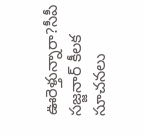ఊరెళ్తున్నారా?సీపీ సజ్జనార్ కీలక సూచనలు